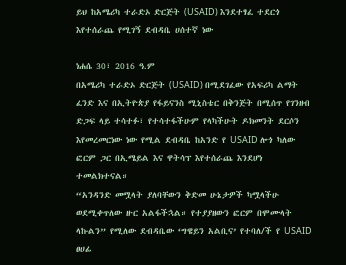ይህ ከአሜሪካ ተራድኦ ድርጅት (USAID) እንደተፃፈ ተደርጎ እየተሰራጨ የሚገኝ ደብዳቤ ሀሰተኛ ነው

ነሐሴ 30፣ 2016 ዓ.ም
በአሜሪካ ተራድኦ ድርጅት (USAID) በሚደገፈው የአፍሪካ ልማት ፈንድ እና በኢትዮጵያ የፋይናንስ ሚኒስቴር በቅንጅት በሚሰጥ የገንዘብ ድጋፍ ላይ ተሳተፉ፣ የተሳተፋችሁም የላካችሁት ዶክመንት ደርሶን እየመረመርነው ነው የሚል ደብዳቤ ከአንድ የ USAID ሎጎ ካለው ፎርም ጋር በኢሜይል እና ዋትሳፕ እየተሰራጨ እንደሆነ ተመልክተናል።
“አንዳንድ መሟላት ያለባቸውን ቅድመ ሁኔታዎች ካሟላችሁ ወደሚቀጥለው ዙር አልፋችኋል። የተያያዘውን ፎርም በሞሙላት ላኩልን” የሚለው ደብዳቤው ‘ግዌይን አልቢና’ የተባለ/ች የ USAID ፀሀፊ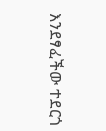እንደፃፈችው ተደርጎ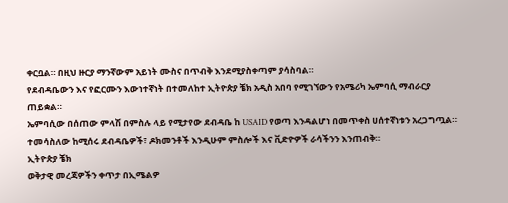ቀርቧል። በዚህ ዙርያ ማንኛውም አይነት ሙስና በጥብቅ እንደሚያስቀጣም ያሳስባል።
የደብዳቤውን እና የፎርሙን እውነተኛነት በተመለከተ ኢትዮጵያ ቼክ አዲስ አበባ የሚገኘውን የአሜሪካ ኤምባሲ ማብራርያ ጠይቋል።
ኤምባሲው በሰጠው ምላሽ በምስሉ ላይ የሚታየው ደብዳቤ ከ USAID የወጣ እንዳልሆነ በመጥቀስ ሀሰተኛነቱን አረጋግጧል።
ተመሳስለው ከሚሰሩ ደብዳቤዎች፣ ዶክመንቶች እንዲሁም ምስሎች እና ቪድዮዎች ራሳችንን እንጠብቅ።
ኢትዮጵያ ቼክ
ወቅታዊ መረጃዎችን ቀጥታ በኢሜልዎ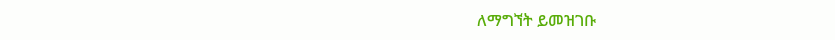ለማግኘት ይመዝገቡ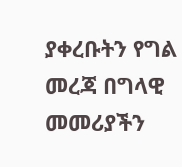ያቀረቡትን የግል መረጃ በግላዊ መመሪያችን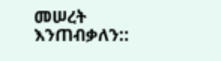መሠረት እንጠብቃለን::